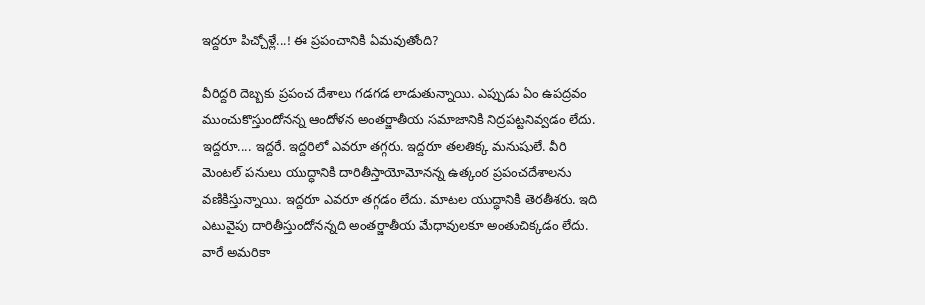ఇద్దరూ పిచ్చోళ్లే...! ఈ ప్రపంచానికి ఏమవుతోంది?

వీరిద్దరి దెబ్బకు ప్రపంచ దేశాలు గడగడ లాడుతున్నాయి. ఎప్పుడు ఏం ఉపద్రవం ముంచుకొస్తుందోనన్న ఆందోళన అంతర్జాతీయ సమాజానికి నిద్రపట్టనివ్వడం లేదు. ఇద్దరూ.... ఇద్దరే. ఇద్దరిలో ఎవరూ తగ్గరు. ఇద్దరూ తలతిక్క మనుషులే. వీరి మెంటల్ పనులు యుద్ధానికి దారితీస్తాయోమోనన్న ఉత్కంఠ ప్రపంచదేశాలను వణికిస్తున్నాయి. ఇద్దరూ ఎవరూ తగ్గడం లేదు. మాటల యుద్ధానికి తెరతీశరు. ఇది ఎటువైపు దారితీస్తుందోనన్నది అంతర్జాతీయ మేధావులకూ అంతుచిక్కడం లేదు. వారే అమరికా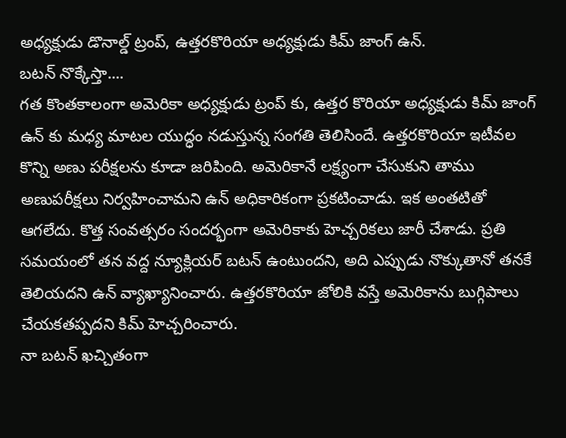అధ్యక్షుడు డొనాల్డ్ ట్రంప్, ఉత్తరకొరియా అధ్యక్షుడు కిమ్ జాంగ్ ఉన్.
బటన్ నొక్కేస్తా....
గత కొంతకాలంగా అమెరికా అధ్యక్షుడు ట్రంప్ కు, ఉత్తర కొరియా అధ్యక్షుడు కిమ్ జాంగ్ ఉన్ కు మధ్య మాటల యుద్ధం నడుస్తున్న సంగతి తెలిసిందే. ఉత్తరకొరియా ఇటీవల కొన్ని అణు పరీక్షలను కూడా జరిపింది. అమెరికానే లక్ష్యంగా చేసుకుని తాము అణుపరీక్షలు నిర్వహించామని ఉన్ అధికారికంగా ప్రకటించాడు. ఇక అంతటితో ఆగలేదు. కొత్త సంవత్సరం సందర్భంగా అమెరికాకు హెచ్చరికలు జారీ చేశాడు. ప్రతి సమయంలో తన వద్ద న్యూక్లియర్ బటన్ ఉంటుందని, అది ఎప్పుడు నొక్కుతానో తనకే తెలియదని ఉన్ వ్యాఖ్యానించారు. ఉత్తరకొరియా జోలికి వస్తే అమెరికాను బుగ్గిపాలు చేయకతప్పదని కిమ్ హెచ్చరించారు.
నా బటన్ ఖచ్చితంగా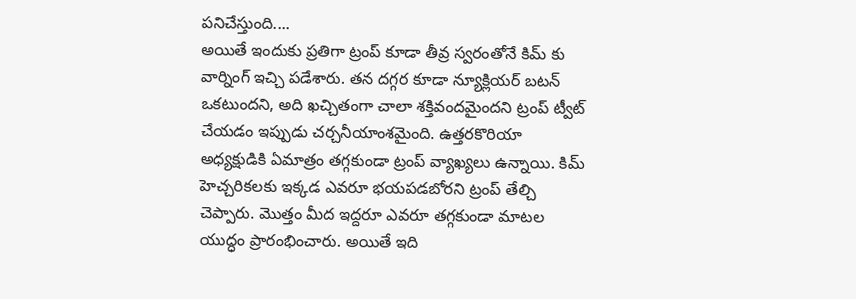పనిచేస్తుంది....
అయితే ఇందుకు ప్రతిగా ట్రంప్ కూడా తీవ్ర స్వరంతోనే కిమ్ కు వార్నింగ్ ఇచ్చి పడేశారు. తన దగ్గర కూడా న్యూక్లియర్ బటన్ ఒకటుందని, అది ఖచ్చితంగా చాలా శక్తివందమైందని ట్రంప్ ట్వీట్ చేయడం ఇప్పుడు చర్చనీయాంశమైంది. ఉత్తరకొరియా అధ్యక్షుడికి ఏమాత్రం తగ్గకుండా ట్రంప్ వ్యాఖ్యలు ఉన్నాయి. కిమ్ హెచ్చరికలకు ఇక్కడ ఎవరూ భయపడబోరని ట్రంప్ తేల్చి చెప్పారు. మొత్తం మీద ఇద్దరూ ఎవరూ తగ్గకుండా మాటల యుద్ధం ప్రారంభించారు. అయితే ఇది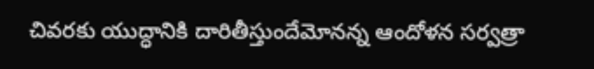చివరకు యుద్ధానికి దారితీస్తుందేమోనన్న ఆందోళన సర్వత్రా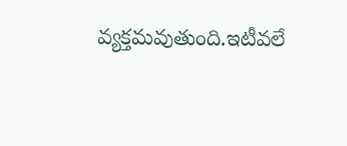వ్యక్తమవుతుంది.ఇటీవలే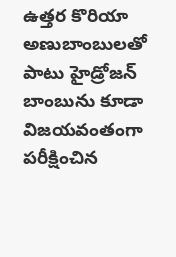ఉత్తర కొరియా అణుబాంబులతో పాటు హైడ్రోజన్ బాంబును కూడా విజయవంతంగా పరీక్షించిన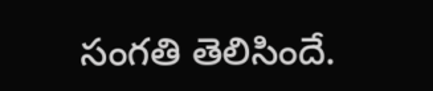సంగతి తెలిసిందే.